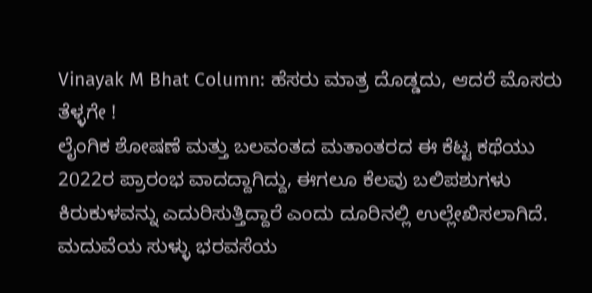Vinayak M Bhat Column: ಹೆಸರು ಮಾತ್ರ ದೊಡ್ಡದು, ಆದರೆ ಮೊಸರು ತೆಳ್ಳಗೇ !
ಲೈಂಗಿಕ ಶೋಷಣೆ ಮತ್ತು ಬಲವಂತದ ಮತಾಂತರದ ಈ ಕೆಟ್ಟ ಕಥೆಯು 2022ರ ಪ್ರಾರಂಭ ವಾದದ್ದಾಗಿದ್ದು, ಈಗಲೂ ಕೆಲವು ಬಲಿಪಶುಗಳು ಕಿರುಕುಳವನ್ನು ಎದುರಿಸುತ್ತಿದ್ದಾರೆ ಎಂದು ದೂರಿನಲ್ಲಿ ಉಲ್ಲೇಖಿಸಲಾಗಿದೆ. ಮದುವೆಯ ಸುಳ್ಳು ಭರವಸೆಯ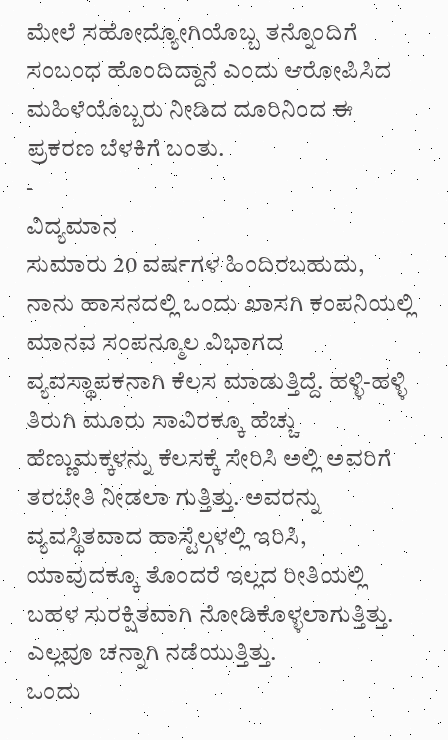ಮೇಲೆ ಸಹೋದ್ಯೋಗಿಯೊಬ್ಬ ತನ್ನೊಂದಿಗೆ ಸಂಬಂಧ ಹೊಂದಿದ್ದಾನೆ ಎಂದು ಆರೋಪಿಸಿದ ಮಹಿಳೆಯೊಬ್ಬರು ನೀಡಿದ ದೂರಿನಿಂದ ಈ ಪ್ರಕರಣ ಬೆಳಕಿಗೆ ಬಂತು.
-
ವಿದ್ಯಮಾನ
ಸುಮಾರು 20 ವರ್ಷಗಳ ಹಿಂದಿರಬಹುದು, ನಾನು ಹಾಸನದಲ್ಲಿ ಒಂದು ಖಾಸಗಿ ಕಂಪನಿಯಲ್ಲಿ ಮಾನವ ಸಂಪನ್ಮೂಲ ವಿಭಾಗದ ವ್ಯವಸ್ಥಾಪಕನಾಗಿ ಕೆಲಸ ಮಾಡುತ್ತಿದ್ದೆ. ಹಳ್ಳಿ-ಹಳ್ಳಿ ತಿರುಗಿ ಮೂರು ಸಾವಿರಕ್ಕೂ ಹೆಚ್ಚು ಹೆಣ್ಣುಮಕ್ಕಳನ್ನು ಕೆಲಸಕ್ಕೆ ಸೇರಿಸಿ ಅಲ್ಲಿ ಅವರಿಗೆ ತರಬೇತಿ ನೀಡಲಾ ಗುತ್ತಿತ್ತು. ಅವರನ್ನು ವ್ಯವಸ್ಥಿತವಾದ ಹಾಸ್ಟೆಲ್ಗಳಲ್ಲಿ ಇರಿಸಿ, ಯಾವುದಕ್ಕೂ ತೊಂದರೆ ಇಲ್ಲದ ರೀತಿಯಲ್ಲಿ ಬಹಳ ಸುರಕ್ಷಿತವಾಗಿ ನೋಡಿಕೊಳ್ಳಲಾಗುತ್ತಿತ್ತು. ಎಲ್ಲವೂ ಚನ್ನಾಗಿ ನಡೆಯುತ್ತಿತ್ತು.
ಒಂದು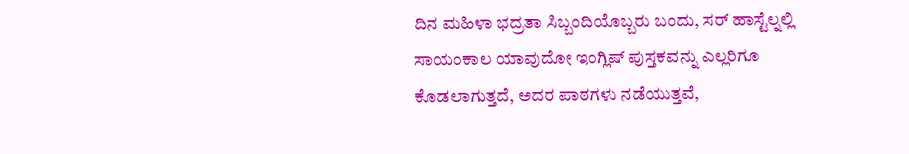ದಿನ ಮಹಿಳಾ ಭದ್ರತಾ ಸಿಬ್ಬಂದಿಯೊಬ್ಬರು ಬಂದು, ಸರ್ ಹಾಸ್ಟೆಲ್ನಲ್ಲಿ ಸಾಯಂಕಾಲ ಯಾವುದೋ ಇಂಗ್ಲಿಷ್ ಪುಸ್ತಕವನ್ನು ಎಲ್ಲರಿಗೂ ಕೊಡಲಾಗುತ್ತದೆ, ಅದರ ಪಾಠಗಳು ನಡೆಯುತ್ತವೆ,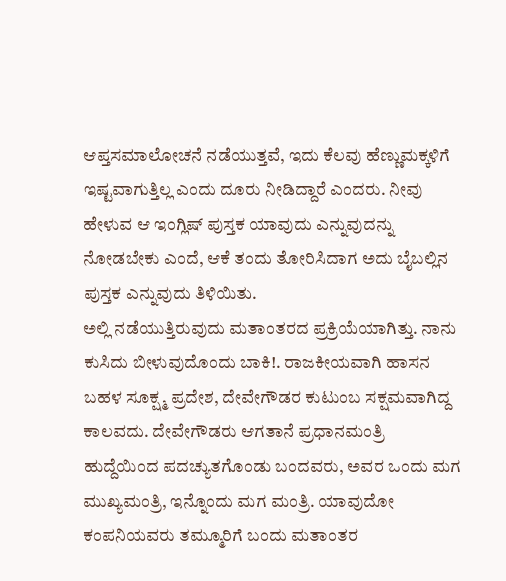ಆಪ್ತಸಮಾಲೋಚನೆ ನಡೆಯುತ್ತವೆ, ಇದು ಕೆಲವು ಹೆಣ್ಣುಮಕ್ಕಳಿಗೆ ಇಷ್ಟವಾಗುತ್ತಿಲ್ಲ ಎಂದು ದೂರು ನೀಡಿದ್ದಾರೆ ಎಂದರು. ನೀವು ಹೇಳುವ ಆ ಇಂಗ್ಲಿಷ್ ಪುಸ್ತಕ ಯಾವುದು ಎನ್ನುವುದನ್ನು ನೋಡಬೇಕು ಎಂದೆ, ಆಕೆ ತಂದು ತೋರಿಸಿದಾಗ ಅದು ಬೈಬಲ್ಲಿನ ಪುಸ್ತಕ ಎನ್ನುವುದು ತಿಳಿಯಿತು.
ಅಲ್ಲಿ ನಡೆಯುತ್ತಿರುವುದು ಮತಾಂತರದ ಪ್ರಕ್ರಿಯೆಯಾಗಿತ್ತು. ನಾನು ಕುಸಿದು ಬೀಳುವುದೊಂದು ಬಾಕಿ!. ರಾಜಕೀಯವಾಗಿ ಹಾಸನ ಬಹಳ ಸೂಕ್ಷ್ಮ ಪ್ರದೇಶ, ದೇವೇಗೌಡರ ಕುಟುಂಬ ಸಕ್ಷಮವಾಗಿದ್ದ ಕಾಲವದು. ದೇವೇಗೌಡರು ಆಗತಾನೆ ಪ್ರಧಾನಮಂತ್ರಿ ಹುದ್ದೆಯಿಂದ ಪದಚ್ಯುತಗೊಂಡು ಬಂದವರು, ಅವರ ಒಂದು ಮಗ ಮುಖ್ಯಮಂತ್ರಿ, ಇನ್ನೊಂದು ಮಗ ಮಂತ್ರಿ. ಯಾವುದೋ ಕಂಪನಿಯವರು ತಮ್ಮೂರಿಗೆ ಬಂದು ಮತಾಂತರ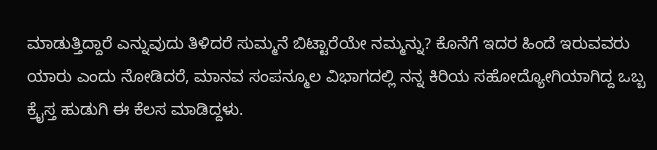ಮಾಡುತ್ತಿದ್ದಾರೆ ಎನ್ನುವುದು ತಿಳಿದರೆ ಸುಮ್ಮನೆ ಬಿಟ್ಟಾರೆಯೇ ನಮ್ಮನ್ನು? ಕೊನೆಗೆ ಇದರ ಹಿಂದೆ ಇರುವವರು ಯಾರು ಎಂದು ನೋಡಿದರೆ, ಮಾನವ ಸಂಪನ್ಮೂಲ ವಿಭಾಗದಲ್ಲಿ ನನ್ನ ಕಿರಿಯ ಸಹೋದ್ಯೋಗಿಯಾಗಿದ್ದ ಒಬ್ಬ ಕ್ರೈಸ್ತ ಹುಡುಗಿ ಈ ಕೆಲಸ ಮಾಡಿದ್ದಳು.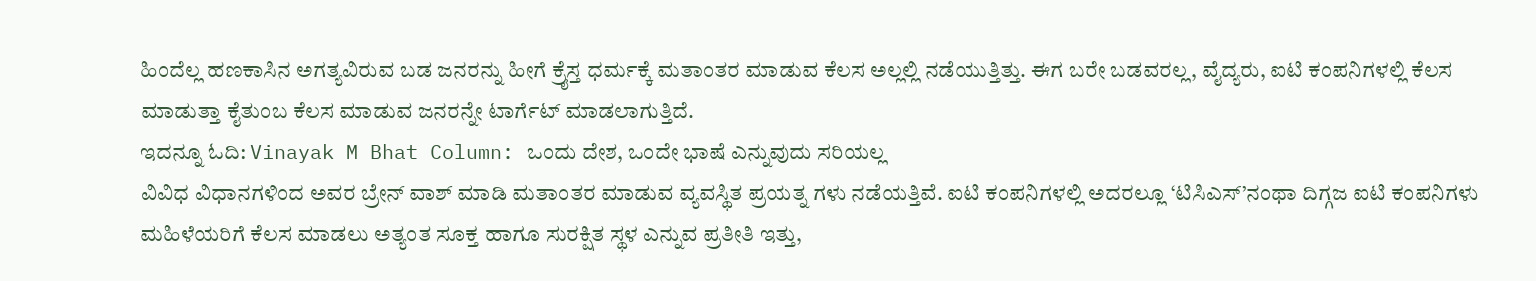ಹಿಂದೆಲ್ಲ ಹಣಕಾಸಿನ ಅಗತ್ಯವಿರುವ ಬಡ ಜನರನ್ನು ಹೀಗೆ ಕ್ರೈಸ್ತ ಧರ್ಮಕ್ಕೆ ಮತಾಂತರ ಮಾಡುವ ಕೆಲಸ ಅಲ್ಲಲ್ಲಿ ನಡೆಯುತ್ತಿತ್ತು. ಈಗ ಬರೇ ಬಡವರಲ್ಲ, ವೈದ್ಯರು, ಐಟಿ ಕಂಪನಿಗಳಲ್ಲಿ ಕೆಲಸ ಮಾಡುತ್ತಾ ಕೈತುಂಬ ಕೆಲಸ ಮಾಡುವ ಜನರನ್ನೇ ಟಾರ್ಗೆಟ್ ಮಾಡಲಾಗುತ್ತಿದೆ.
ಇದನ್ನೂ ಓದಿ: Vinayak M Bhat Column: ಒಂದು ದೇಶ, ಒಂದೇ ಭಾಷೆ ಎನ್ನುವುದು ಸರಿಯಲ್ಲ
ವಿವಿಧ ವಿಧಾನಗಳಿಂದ ಅವರ ಬ್ರೇನ್ ವಾಶ್ ಮಾಡಿ ಮತಾಂತರ ಮಾಡುವ ವ್ಯವಸ್ಥಿತ ಪ್ರಯತ್ನ ಗಳು ನಡೆಯತ್ತಿವೆ. ಐಟಿ ಕಂಪನಿಗಳಲ್ಲಿ ಅದರಲ್ಲೂ ‘ಟಿಸಿಎಸ್’ನಂಥಾ ದಿಗ್ಗಜ ಐಟಿ ಕಂಪನಿಗಳು ಮಹಿಳೆಯರಿಗೆ ಕೆಲಸ ಮಾಡಲು ಅತ್ಯಂತ ಸೂಕ್ತ ಹಾಗೂ ಸುರಕ್ಷಿತ ಸ್ಥಳ ಎನ್ನುವ ಪ್ರತೀತಿ ಇತ್ತು,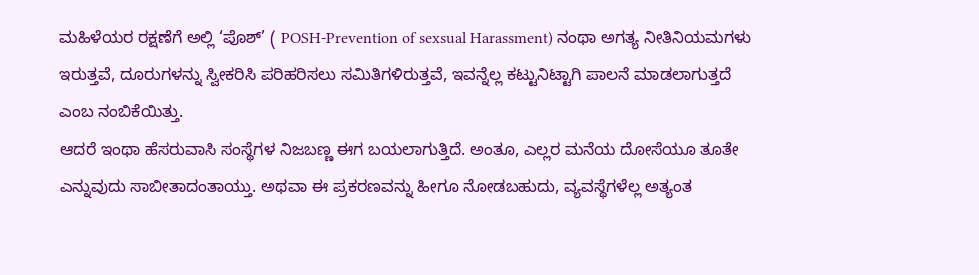ಮಹಿಳೆಯರ ರಕ್ಷಣೆಗೆ ಅಲ್ಲಿ ‘ಪೊಶ್’ ( POSH-Prevention of sexsual Harassment) ನಂಥಾ ಅಗತ್ಯ ನೀತಿನಿಯಮಗಳು ಇರುತ್ತವೆ, ದೂರುಗಳನ್ನು ಸ್ವೀಕರಿಸಿ ಪರಿಹರಿಸಲು ಸಮಿತಿಗಳಿರುತ್ತವೆ, ಇವನ್ನೆಲ್ಲ ಕಟ್ಟುನಿಟ್ಟಾಗಿ ಪಾಲನೆ ಮಾಡಲಾಗುತ್ತದೆ ಎಂಬ ನಂಬಿಕೆಯಿತ್ತು.
ಆದರೆ ಇಂಥಾ ಹೆಸರುವಾಸಿ ಸಂಸ್ಥೆಗಳ ನಿಜಬಣ್ಣ ಈಗ ಬಯಲಾಗುತ್ತಿದೆ. ಅಂತೂ, ಎಲ್ಲರ ಮನೆಯ ದೋಸೆಯೂ ತೂತೇ ಎನ್ನುವುದು ಸಾಬೀತಾದಂತಾಯ್ತು. ಅಥವಾ ಈ ಪ್ರಕರಣವನ್ನು ಹೀಗೂ ನೋಡಬಹುದು, ವ್ಯವಸ್ಥೆಗಳೆಲ್ಲ ಅತ್ಯಂತ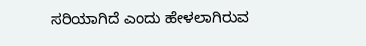ಸರಿಯಾಗಿದೆ ಎಂದು ಹೇಳಲಾಗಿರುವ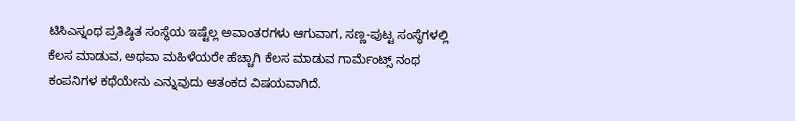ಟಿಸಿಎಸ್ನಂಥ ಪ್ರತಿಷ್ಠಿತ ಸಂಸ್ಥೆಯ ಇಷ್ಟೆಲ್ಲ ಅವಾಂತರಗಳು ಆಗುವಾಗ, ಸಣ್ಣ-ಪುಟ್ಟ ಸಂಸ್ಥೆಗಳಲ್ಲಿ ಕೆಲಸ ಮಾಡುವ, ಅಥವಾ ಮಹಿಳೆಯರೇ ಹೆಚ್ಚಾಗಿ ಕೆಲಸ ಮಾಡುವ ಗಾರ್ಮೆಂಟ್ಸ್ ನಂಥ ಕಂಪನಿಗಳ ಕಥೆಯೇನು ಎನ್ನುವುದು ಆತಂಕದ ವಿಷಯವಾಗಿದೆ.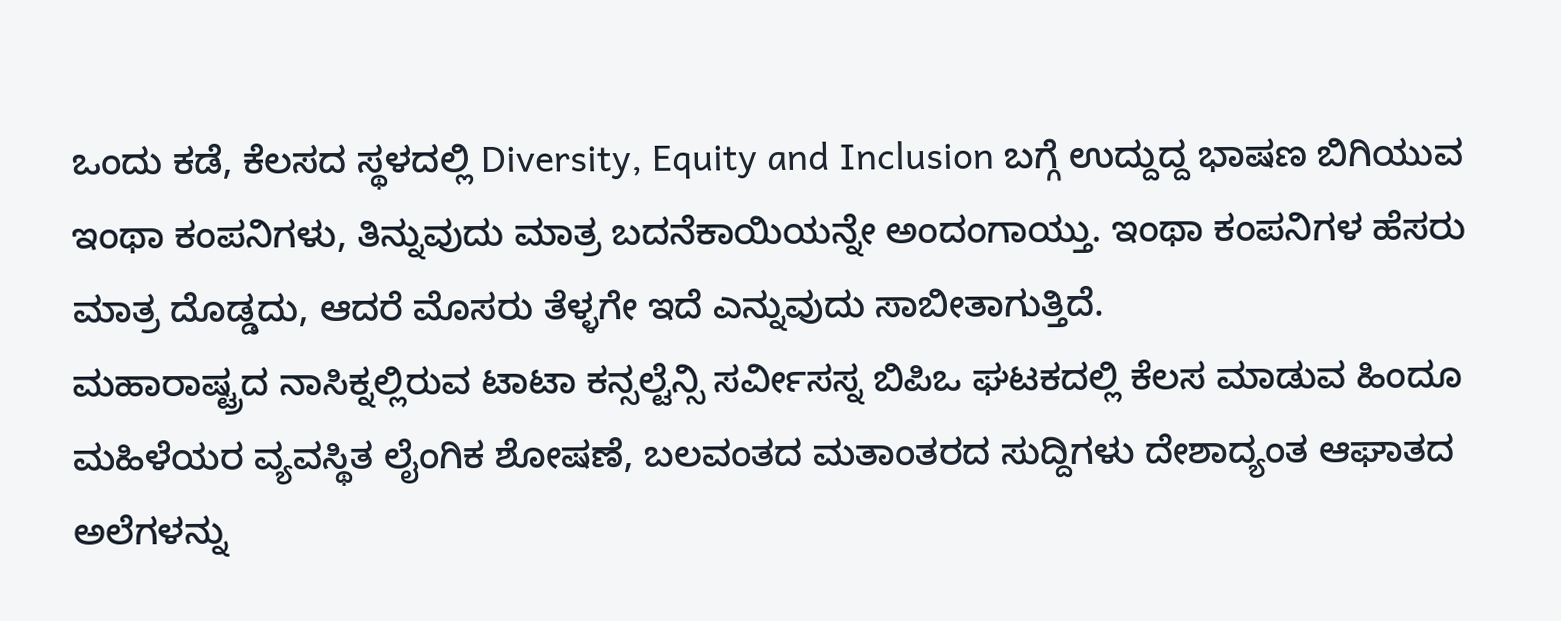ಒಂದು ಕಡೆ, ಕೆಲಸದ ಸ್ಥಳದಲ್ಲಿ Diversity, Equity and Inclusion ಬಗ್ಗೆ ಉದ್ದುದ್ದ ಭಾಷಣ ಬಿಗಿಯುವ ಇಂಥಾ ಕಂಪನಿಗಳು, ತಿನ್ನುವುದು ಮಾತ್ರ ಬದನೆಕಾಯಿಯನ್ನೇ ಅಂದಂಗಾಯ್ತು. ಇಂಥಾ ಕಂಪನಿಗಳ ಹೆಸರು ಮಾತ್ರ ದೊಡ್ಡದು, ಆದರೆ ಮೊಸರು ತೆಳ್ಳಗೇ ಇದೆ ಎನ್ನುವುದು ಸಾಬೀತಾಗುತ್ತಿದೆ.
ಮಹಾರಾಷ್ಟ್ರದ ನಾಸಿಕ್ನಲ್ಲಿರುವ ಟಾಟಾ ಕನ್ಸಲ್ಟೆನ್ಸಿ ಸರ್ವೀಸಸ್ನ ಬಿಪಿಒ ಘಟಕದಲ್ಲಿ ಕೆಲಸ ಮಾಡುವ ಹಿಂದೂ ಮಹಿಳೆಯರ ವ್ಯವಸ್ಥಿತ ಲೈಂಗಿಕ ಶೋಷಣೆ, ಬಲವಂತದ ಮತಾಂತರದ ಸುದ್ದಿಗಳು ದೇಶಾದ್ಯಂತ ಆಘಾತದ ಅಲೆಗಳನ್ನು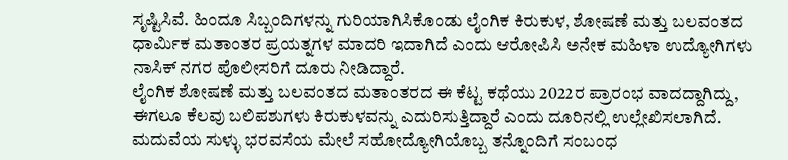ಸೃಷ್ಟಿಸಿವೆ. ಹಿಂದೂ ಸಿಬ್ಬಂದಿಗಳನ್ನು ಗುರಿಯಾಗಿಸಿಕೊಂಡು ಲೈಂಗಿಕ ಕಿರುಕುಳ, ಶೋಷಣೆ ಮತ್ತು ಬಲವಂತದ ಧಾರ್ಮಿಕ ಮತಾಂತರ ಪ್ರಯತ್ನಗಳ ಮಾದರಿ ಇದಾಗಿದೆ ಎಂದು ಆರೋಪಿಸಿ ಅನೇಕ ಮಹಿಳಾ ಉದ್ಯೋಗಿಗಳು ನಾಸಿಕ್ ನಗರ ಪೊಲೀಸರಿಗೆ ದೂರು ನೀಡಿದ್ದಾರೆ.
ಲೈಂಗಿಕ ಶೋಷಣೆ ಮತ್ತು ಬಲವಂತದ ಮತಾಂತರದ ಈ ಕೆಟ್ಟ ಕಥೆಯು 2022ರ ಪ್ರಾರಂಭ ವಾದದ್ದಾಗಿದ್ದು, ಈಗಲೂ ಕೆಲವು ಬಲಿಪಶುಗಳು ಕಿರುಕುಳವನ್ನು ಎದುರಿಸುತ್ತಿದ್ದಾರೆ ಎಂದು ದೂರಿನಲ್ಲಿ ಉಲ್ಲೇಖಿಸಲಾಗಿದೆ. ಮದುವೆಯ ಸುಳ್ಳು ಭರವಸೆಯ ಮೇಲೆ ಸಹೋದ್ಯೋಗಿಯೊಬ್ಬ ತನ್ನೊಂದಿಗೆ ಸಂಬಂಧ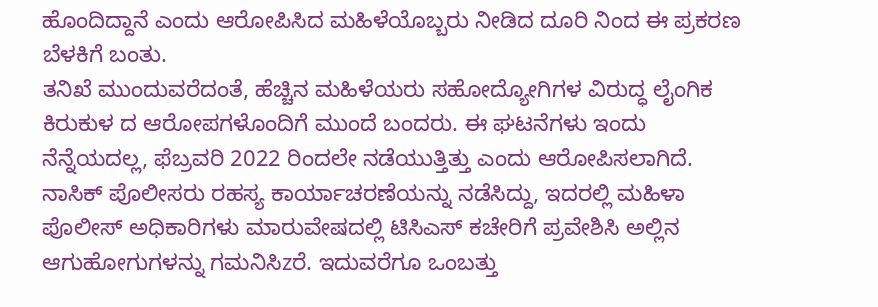ಹೊಂದಿದ್ದಾನೆ ಎಂದು ಆರೋಪಿಸಿದ ಮಹಿಳೆಯೊಬ್ಬರು ನೀಡಿದ ದೂರಿ ನಿಂದ ಈ ಪ್ರಕರಣ ಬೆಳಕಿಗೆ ಬಂತು.
ತನಿಖೆ ಮುಂದುವರೆದಂತೆ, ಹೆಚ್ಚಿನ ಮಹಿಳೆಯರು ಸಹೋದ್ಯೋಗಿಗಳ ವಿರುದ್ಧ ಲೈಂಗಿಕ ಕಿರುಕುಳ ದ ಆರೋಪಗಳೊಂದಿಗೆ ಮುಂದೆ ಬಂದರು. ಈ ಘಟನೆಗಳು ಇಂದು ನೆನ್ನೆಯದಲ್ಲ, ಫೆಬ್ರವರಿ 2022 ರಿಂದಲೇ ನಡೆಯುತ್ತಿತ್ತು ಎಂದು ಆರೋಪಿಸಲಾಗಿದೆ.
ನಾಸಿಕ್ ಪೊಲೀಸರು ರಹಸ್ಯ ಕಾರ್ಯಾಚರಣೆಯನ್ನು ನಡೆಸಿದ್ದು, ಇದರಲ್ಲಿ ಮಹಿಳಾ ಪೊಲೀಸ್ ಅಧಿಕಾರಿಗಳು ಮಾರುವೇಷದಲ್ಲಿ ಟಿಸಿಎಸ್ ಕಚೇರಿಗೆ ಪ್ರವೇಶಿಸಿ ಅಲ್ಲಿನ ಆಗುಹೋಗುಗಳನ್ನು ಗಮನಿಸಿzರೆ. ಇದುವರೆಗೂ ಒಂಬತ್ತು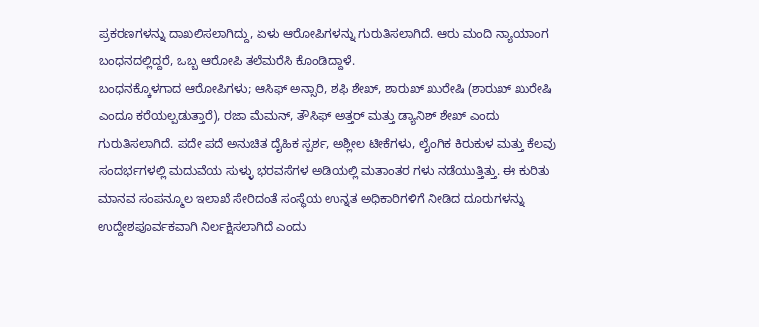ಪ್ರಕರಣಗಳನ್ನು ದಾಖಲಿಸಲಾಗಿದ್ದು, ಏಳು ಆರೋಪಿಗಳನ್ನು ಗುರುತಿಸಲಾಗಿದೆ. ಆರು ಮಂದಿ ನ್ಯಾಯಾಂಗ ಬಂಧನದಲ್ಲಿದ್ದರೆ, ಒಬ್ಬ ಆರೋಪಿ ತಲೆಮರೆಸಿ ಕೊಂಡಿದ್ದಾಳೆ.
ಬಂಧನಕ್ಕೊಳಗಾದ ಆರೋಪಿಗಳು; ಆಸಿಫ್ ಅನ್ಸಾರಿ, ಶಫಿ ಶೇಖ್, ಶಾರುಖ್ ಖುರೇಷಿ (ಶಾರುಖ್ ಖುರೇಷಿ ಎಂದೂ ಕರೆಯಲ್ಪಡುತ್ತಾರೆ), ರಜಾ ಮೆಮನ್, ತೌಸಿಫ್ ಅತ್ತರ್ ಮತ್ತು ಡ್ಯಾನಿಶ್ ಶೇಖ್ ಎಂದು ಗುರುತಿಸಲಾಗಿದೆ. ಪದೇ ಪದೆ ಅನುಚಿತ ದೈಹಿಕ ಸ್ಪರ್ಶ, ಅಶ್ಲೀಲ ಟೀಕೆಗಳು, ಲೈಂಗಿಕ ಕಿರುಕುಳ ಮತ್ತು ಕೆಲವು ಸಂದರ್ಭಗಳಲ್ಲಿ ಮದುವೆಯ ಸುಳ್ಳು ಭರವಸೆಗಳ ಅಡಿಯಲ್ಲಿ ಮತಾಂತರ ಗಳು ನಡೆಯುತ್ತಿತ್ತು. ಈ ಕುರಿತು ಮಾನವ ಸಂಪನ್ಮೂಲ ಇಲಾಖೆ ಸೇರಿದಂತೆ ಸಂಸ್ಥೆಯ ಉನ್ನತ ಅಧಿಕಾರಿಗಳಿಗೆ ನೀಡಿದ ದೂರುಗಳನ್ನು ಉದ್ದೇಶಪೂರ್ವಕವಾಗಿ ನಿರ್ಲಕ್ಷಿಸಲಾಗಿದೆ ಎಂದು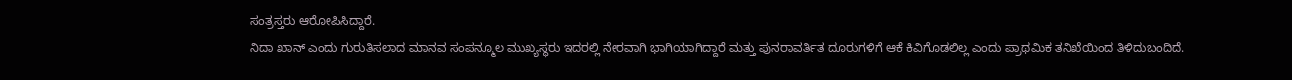ಸಂತ್ರಸ್ತರು ಆರೋಪಿಸಿದ್ದಾರೆ.
ನಿದಾ ಖಾನ್ ಎಂದು ಗುರುತಿಸಲಾದ ಮಾನವ ಸಂಪನ್ಮೂಲ ಮುಖ್ಯಸ್ಥರು ಇದರಲ್ಲಿ ನೇರವಾಗಿ ಭಾಗಿಯಾಗಿದ್ದಾರೆ ಮತ್ತು ಪುನರಾವರ್ತಿತ ದೂರುಗಳಿಗೆ ಆಕೆ ಕಿವಿಗೊಡಲಿಲ್ಲ ಎಂದು ಪ್ರಾಥಮಿಕ ತನಿಖೆಯಿಂದ ತಿಳಿದುಬಂದಿದೆ.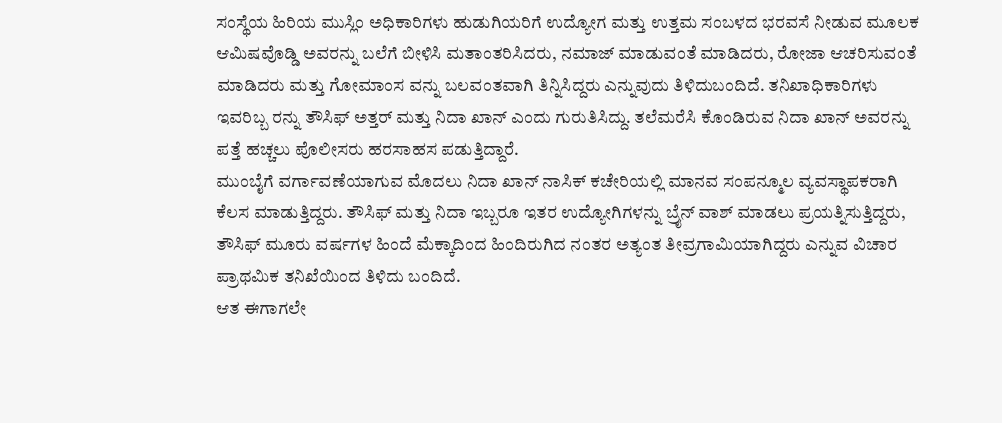ಸಂಸ್ಥೆಯ ಹಿರಿಯ ಮುಸ್ಲಿಂ ಅಧಿಕಾರಿಗಳು ಹುಡುಗಿಯರಿಗೆ ಉದ್ಯೋಗ ಮತ್ತು ಉತ್ತಮ ಸಂಬಳದ ಭರವಸೆ ನೀಡುವ ಮೂಲಕ ಆಮಿಷವೊಡ್ಡಿ ಅವರನ್ನು ಬಲೆಗೆ ಬೀಳಿಸಿ ಮತಾಂತರಿಸಿದರು, ನಮಾಜ್ ಮಾಡುವಂತೆ ಮಾಡಿದರು, ರೋಜಾ ಆಚರಿಸುವಂತೆ ಮಾಡಿದರು ಮತ್ತು ಗೋಮಾಂಸ ವನ್ನು ಬಲವಂತವಾಗಿ ತಿನ್ನಿಸಿದ್ದರು ಎನ್ನುವುದು ತಿಳಿದುಬಂದಿದೆ. ತನಿಖಾಧಿಕಾರಿಗಳು ಇವರಿಬ್ಬ ರನ್ನು ತೌಸಿಫ್ ಅತ್ತರ್ ಮತ್ತು ನಿದಾ ಖಾನ್ ಎಂದು ಗುರುತಿಸಿದ್ದು. ತಲೆಮರೆಸಿ ಕೊಂಡಿರುವ ನಿದಾ ಖಾನ್ ಅವರನ್ನು ಪತ್ತೆ ಹಚ್ಚಲು ಪೊಲೀಸರು ಹರಸಾಹಸ ಪಡುತ್ತಿದ್ದಾರೆ.
ಮುಂಬೈಗೆ ವರ್ಗಾವಣೆಯಾಗುವ ಮೊದಲು ನಿದಾ ಖಾನ್ ನಾಸಿಕ್ ಕಚೇರಿಯಲ್ಲಿ ಮಾನವ ಸಂಪನ್ಮೂಲ ವ್ಯವಸ್ಥಾಪಕರಾಗಿ ಕೆಲಸ ಮಾಡುತ್ತಿದ್ದರು. ತೌಸಿಫ್ ಮತ್ತು ನಿದಾ ಇಬ್ಬರೂ ಇತರ ಉದ್ಯೋಗಿಗಳನ್ನು ಬ್ರೈನ್ ವಾಶ್ ಮಾಡಲು ಪ್ರಯತ್ನಿಸುತ್ತಿದ್ದರು, ತೌಸಿಫ್ ಮೂರು ವರ್ಷಗಳ ಹಿಂದೆ ಮೆಕ್ಕಾದಿಂದ ಹಿಂದಿರುಗಿದ ನಂತರ ಅತ್ಯಂತ ತೀವ್ರಗಾಮಿಯಾಗಿದ್ದರು ಎನ್ನುವ ವಿಚಾರ ಪ್ರಾಥಮಿಕ ತನಿಖೆಯಿಂದ ತಿಳಿದು ಬಂದಿದೆ.
ಆತ ಈಗಾಗಲೇ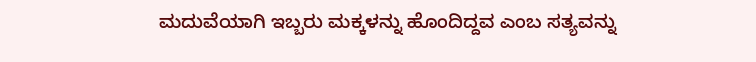ಮದುವೆಯಾಗಿ ಇಬ್ಬರು ಮಕ್ಕಳನ್ನು ಹೊಂದಿದ್ದವ ಎಂಬ ಸತ್ಯವನ್ನು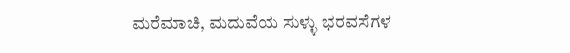ಮರೆಮಾಚಿ, ಮದುವೆಯ ಸುಳ್ಳು ಭರವಸೆಗಳ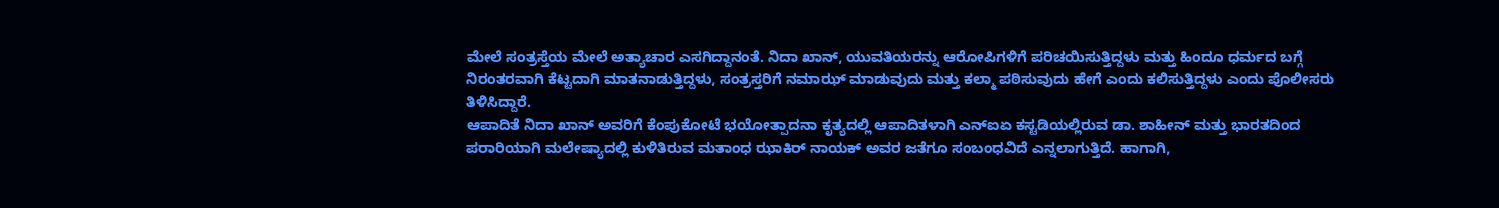ಮೇಲೆ ಸಂತ್ರಸ್ತೆಯ ಮೇಲೆ ಅತ್ಯಾಚಾರ ಎಸಗಿದ್ದಾನಂತೆ. ನಿದಾ ಖಾನ್, ಯುವತಿಯರನ್ನು ಆರೋಪಿಗಳಿಗೆ ಪರಿಚಯಿಸುತ್ತಿದ್ದಳು ಮತ್ತು ಹಿಂದೂ ಧರ್ಮದ ಬಗ್ಗೆ ನಿರಂತರವಾಗಿ ಕೆಟ್ಟದಾಗಿ ಮಾತನಾಡುತ್ತಿದ್ದಳು, ಸಂತ್ರಸ್ತರಿಗೆ ನಮಾಝ್ ಮಾಡುವುದು ಮತ್ತು ಕಲ್ಮಾ ಪಠಿಸುವುದು ಹೇಗೆ ಎಂದು ಕಲಿಸುತ್ತಿದ್ದಳು ಎಂದು ಪೊಲೀಸರು ತಿಳಿಸಿದ್ದಾರೆ.
ಆಪಾದಿತೆ ನಿದಾ ಖಾನ್ ಅವರಿಗೆ ಕೆಂಪುಕೋಟೆ ಭಯೋತ್ಪಾದನಾ ಕೃತ್ಯದಲ್ಲಿ ಆಪಾದಿತಳಾಗಿ ಎನ್ಐಏ ಕಸ್ಟಡಿಯಲ್ಲಿರುವ ಡಾ. ಶಾಹೀನ್ ಮತ್ತು ಭಾರತದಿಂದ ಪರಾರಿಯಾಗಿ ಮಲೇಷ್ಯಾದಲ್ಲಿ ಕುಳಿತಿರುವ ಮತಾಂಧ ಝಾಕಿರ್ ನಾಯಕ್ ಅವರ ಜತೆಗೂ ಸಂಬಂಧವಿದೆ ಎನ್ನಲಾಗುತ್ತಿದೆ. ಹಾಗಾಗಿ,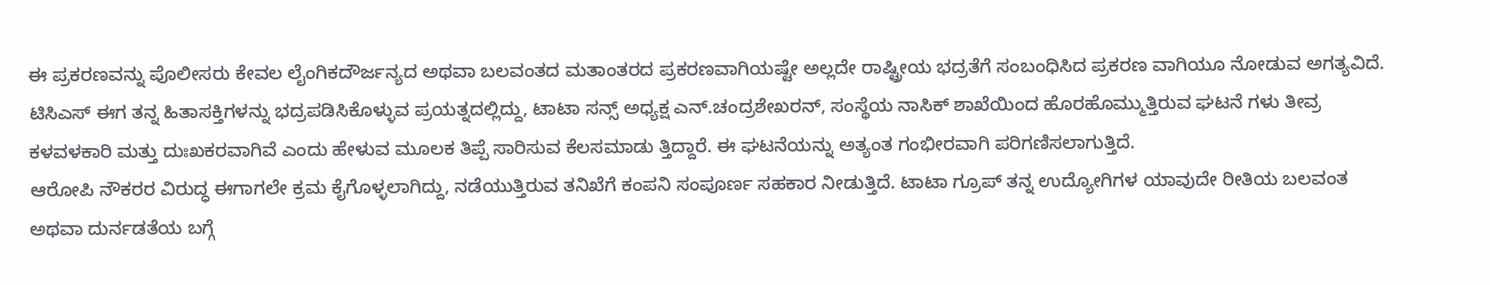ಈ ಪ್ರಕರಣವನ್ನು ಪೊಲೀಸರು ಕೇವಲ ಲೈಂಗಿಕದೌರ್ಜನ್ಯದ ಅಥವಾ ಬಲವಂತದ ಮತಾಂತರದ ಪ್ರಕರಣವಾಗಿಯಷ್ಟೇ ಅಲ್ಲದೇ ರಾಷ್ಟ್ರೀಯ ಭದ್ರತೆಗೆ ಸಂಬಂಧಿಸಿದ ಪ್ರಕರಣ ವಾಗಿಯೂ ನೋಡುವ ಅಗತ್ಯವಿದೆ.
ಟಿಸಿಎಸ್ ಈಗ ತನ್ನ ಹಿತಾಸಕ್ತಿಗಳನ್ನು ಭದ್ರಪಡಿಸಿಕೊಳ್ಳುವ ಪ್ರಯತ್ನದಲ್ಲಿದ್ದು, ಟಾಟಾ ಸನ್ಸ್ ಅಧ್ಯಕ್ಷ ಎನ್.ಚಂದ್ರಶೇಖರನ್, ಸಂಸ್ಥೆಯ ನಾಸಿಕ್ ಶಾಖೆಯಿಂದ ಹೊರಹೊಮ್ಮುತ್ತಿರುವ ಘಟನೆ ಗಳು ತೀವ್ರ ಕಳವಳಕಾರಿ ಮತ್ತು ದುಃಖಕರವಾಗಿವೆ ಎಂದು ಹೇಳುವ ಮೂಲಕ ತಿಪ್ಪೆ ಸಾರಿಸುವ ಕೆಲಸಮಾಡು ತ್ತಿದ್ದಾರೆ. ಈ ಘಟನೆಯನ್ನು ಅತ್ಯಂತ ಗಂಭೀರವಾಗಿ ಪರಿಗಣಿಸಲಾಗುತ್ತಿದೆ.
ಆರೋಪಿ ನೌಕರರ ವಿರುದ್ಧ ಈಗಾಗಲೇ ಕ್ರಮ ಕೈಗೊಳ್ಳಲಾಗಿದ್ದು, ನಡೆಯುತ್ತಿರುವ ತನಿಖೆಗೆ ಕಂಪನಿ ಸಂಪೂರ್ಣ ಸಹಕಾರ ನೀಡುತ್ತಿದೆ. ಟಾಟಾ ಗ್ರೂಪ್ ತನ್ನ ಉದ್ಯೋಗಿಗಳ ಯಾವುದೇ ರೀತಿಯ ಬಲವಂತ ಅಥವಾ ದುರ್ನಡತೆಯ ಬಗ್ಗೆ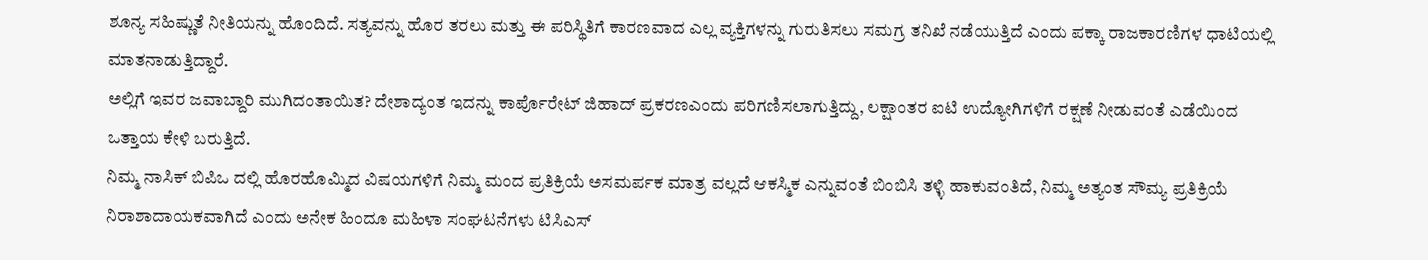ಶೂನ್ಯ ಸಹಿಷ್ಣುತೆ ನೀತಿಯನ್ನು ಹೊಂದಿದೆ. ಸತ್ಯವನ್ನು ಹೊರ ತರಲು ಮತ್ತು ಈ ಪರಿಸ್ಥಿತಿಗೆ ಕಾರಣವಾದ ಎಲ್ಲ ವ್ಯಕ್ತಿಗಳನ್ನು ಗುರುತಿಸಲು ಸಮಗ್ರ ತನಿಖೆ ನಡೆಯುತ್ತಿದೆ ಎಂದು ಪಕ್ಕಾ ರಾಜಕಾರಣಿಗಳ ಧಾಟಿಯಲ್ಲಿ ಮಾತನಾಡುತ್ತಿದ್ದಾರೆ.
ಅಲ್ಲಿಗೆ ಇವರ ಜವಾಬ್ದಾರಿ ಮುಗಿದಂತಾಯಿತ? ದೇಶಾದ್ಯಂತ ಇದನ್ನು ಕಾರ್ಪೊರೇಟ್ ಜಿಹಾದ್ ಪ್ರಕರಣಎಂದು ಪರಿಗಣಿಸಲಾಗುತ್ತಿದ್ದು, ಲಕ್ಷಾಂತರ ಐಟಿ ಉದ್ಯೋಗಿಗಳಿಗೆ ರಕ್ಷಣೆ ನೀಡುವಂತೆ ಎಡೆಯಿಂದ ಒತ್ತಾಯ ಕೇಳಿ ಬರುತ್ತಿದೆ.
ನಿಮ್ಮ ನಾಸಿಕ್ ಬಿಪಿಒ ದಲ್ಲಿ ಹೊರಹೊಮ್ಮಿದ ವಿಷಯಗಳಿಗೆ ನಿಮ್ಮ ಮಂದ ಪ್ರತಿಕ್ರಿಯೆ ಅಸಮರ್ಪಕ ಮಾತ್ರ ವಲ್ಲದೆ ಆಕಸ್ಮಿಕ ಎನ್ನುವಂತೆ ಬಿಂಬಿಸಿ ತಳ್ಳಿ ಹಾಕುವಂತಿದೆ, ನಿಮ್ಮ ಅತ್ಯಂತ ಸೌಮ್ಯ ಪ್ರತಿಕ್ರಿಯೆ ನಿರಾಶಾದಾಯಕವಾಗಿದೆ ಎಂದು ಅನೇಕ ಹಿಂದೂ ಮಹಿಳಾ ಸಂಘಟನೆಗಳು ಟಿಸಿಎಸ್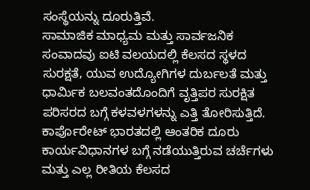ಸಂಸ್ಥೆಯನ್ನು ದೂರುತ್ತಿವೆ.
ಸಾಮಾಜಿಕ ಮಾಧ್ಯಮ ಮತ್ತು ಸಾರ್ವಜನಿಕ ಸಂವಾದವು ಐಟಿ ವಲಯದಲ್ಲಿ ಕೆಲಸದ ಸ್ಥಳದ ಸುರಕ್ಷತೆ, ಯುವ ಉದ್ಯೋಗಿಗಳ ದುರ್ಬಲತೆ ಮತ್ತು ಧಾರ್ಮಿಕ ಬಲವಂತದೊಂದಿಗೆ ವೃತ್ತಿಪರ ಸುರಕ್ಷಿತ ಪರಿಸರದ ಬಗ್ಗೆ ಕಳವಳಗಳನ್ನು ಎತ್ತಿ ತೋರಿಸುತ್ತಿದೆ. ಕಾರ್ಪೊರೇಟ್ ಭಾರತದಲ್ಲಿ ಆಂತರಿಕ ದೂರು ಕಾರ್ಯವಿಧಾನಗಳ ಬಗ್ಗೆ ನಡೆಯುತ್ತಿರುವ ಚರ್ಚೆಗಳು ಮತ್ತು ಎಲ್ಲ ರೀತಿಯ ಕೆಲಸದ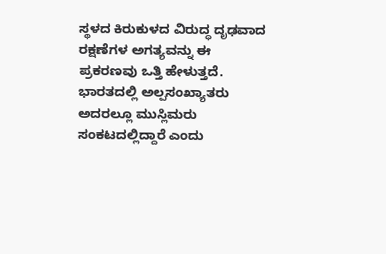ಸ್ಥಳದ ಕಿರುಕುಳದ ವಿರುದ್ಧ ದೃಢವಾದ ರಕ್ಷಣೆಗಳ ಅಗತ್ಯವನ್ನು ಈ ಪ್ರಕರಣವು ಒತ್ತಿ ಹೇಳುತ್ತದೆ.
ಭಾರತದಲ್ಲಿ ಅಲ್ಪಸಂಖ್ಯಾತರು ಅದರಲ್ಲೂ ಮುಸ್ಲಿಮರು ಸಂಕಟದಲ್ಲಿದ್ದಾರೆ ಎಂದು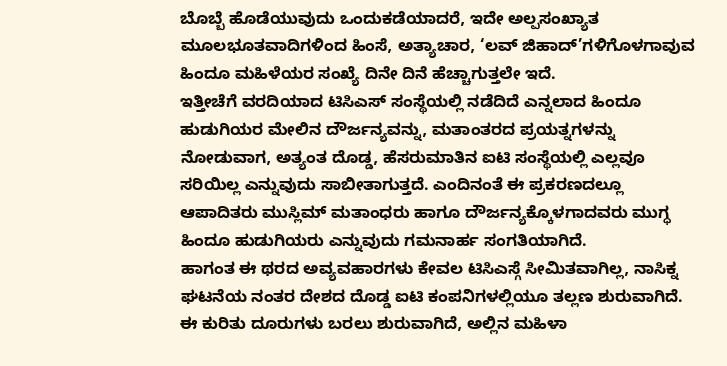ಬೊಬ್ಬೆ ಹೊಡೆಯುವುದು ಒಂದುಕಡೆಯಾದರೆ, ಇದೇ ಅಲ್ಪಸಂಖ್ಯಾತ ಮೂಲಭೂತವಾದಿಗಳಿಂದ ಹಿಂಸೆ, ಅತ್ಯಾಚಾರ, ‘ಲವ್ ಜಿಹಾದ್’ಗಳಿಗೊಳಗಾವುವ ಹಿಂದೂ ಮಹಿಳೆಯರ ಸಂಖ್ಯೆ ದಿನೇ ದಿನೆ ಹೆಚ್ಚಾಗುತ್ತಲೇ ಇದೆ.
ಇತ್ತೀಚೆಗೆ ವರದಿಯಾದ ಟಿಸಿಎಸ್ ಸಂಸ್ಥೆಯಲ್ಲಿ ನಡೆದಿದೆ ಎನ್ನಲಾದ ಹಿಂದೂ ಹುಡುಗಿಯರ ಮೇಲಿನ ದೌರ್ಜನ್ಯವನ್ನು, ಮತಾಂತರದ ಪ್ರಯತ್ನಗಳನ್ನು ನೋಡುವಾಗ, ಅತ್ಯಂತ ದೊಡ್ಡ, ಹೆಸರುಮಾತಿನ ಐಟಿ ಸಂಸ್ಥೆಯಲ್ಲಿ ಎಲ್ಲವೂ ಸರಿಯಿಲ್ಲ ಎನ್ನುವುದು ಸಾಬೀತಾಗುತ್ತದೆ. ಎಂದಿನಂತೆ ಈ ಪ್ರಕರಣದಲ್ಲೂ ಆಪಾದಿತರು ಮುಸ್ಲಿಮ್ ಮತಾಂಧರು ಹಾಗೂ ದೌರ್ಜನ್ಯಕ್ಕೊಳಗಾದವರು ಮುಗ್ಧ ಹಿಂದೂ ಹುಡುಗಿಯರು ಎನ್ನುವುದು ಗಮನಾರ್ಹ ಸಂಗತಿಯಾಗಿದೆ.
ಹಾಗಂತ ಈ ಥರದ ಅವ್ಯವಹಾರಗಳು ಕೇವಲ ಟಿಸಿಎಸ್ಗೆ ಸೀಮಿತವಾಗಿಲ್ಲ, ನಾಸಿಕ್ನ ಘಟನೆಯ ನಂತರ ದೇಶದ ದೊಡ್ಡ ಐಟಿ ಕಂಪನಿಗಳಲ್ಲಿಯೂ ತಲ್ಲಣ ಶುರುವಾಗಿದೆ. ಈ ಕುರಿತು ದೂರುಗಳು ಬರಲು ಶುರುವಾಗಿದೆ, ಅಲ್ಲಿನ ಮಹಿಳಾ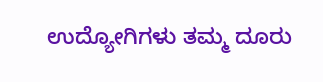ಉದ್ಯೋಗಿಗಳು ತಮ್ಮ ದೂರು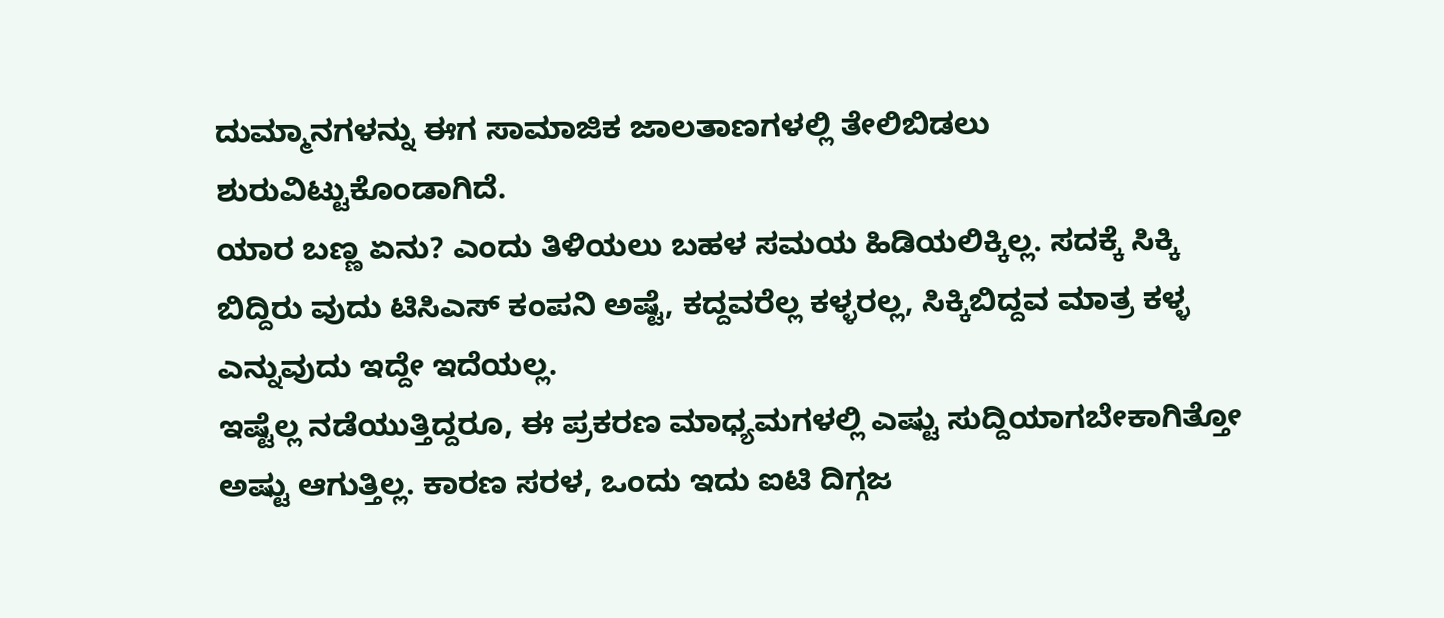ದುಮ್ಮಾನಗಳನ್ನು ಈಗ ಸಾಮಾಜಿಕ ಜಾಲತಾಣಗಳಲ್ಲಿ ತೇಲಿಬಿಡಲು ಶುರುವಿಟ್ಟುಕೊಂಡಾಗಿದೆ.
ಯಾರ ಬಣ್ಣ ಏನು? ಎಂದು ತಿಳಿಯಲು ಬಹಳ ಸಮಯ ಹಿಡಿಯಲಿಕ್ಕಿಲ್ಲ. ಸದಕ್ಕೆ ಸಿಕ್ಕಿ ಬಿದ್ದಿರು ವುದು ಟಿಸಿಎಸ್ ಕಂಪನಿ ಅಷ್ಟೆ, ಕದ್ದವರೆಲ್ಲ ಕಳ್ಳರಲ್ಲ, ಸಿಕ್ಕಿಬಿದ್ದವ ಮಾತ್ರ ಕಳ್ಳ ಎನ್ನುವುದು ಇದ್ದೇ ಇದೆಯಲ್ಲ.
ಇಷ್ಟೆಲ್ಲ ನಡೆಯುತ್ತಿದ್ದರೂ, ಈ ಪ್ರಕರಣ ಮಾಧ್ಯಮಗಳಲ್ಲಿ ಎಷ್ಟು ಸುದ್ದಿಯಾಗಬೇಕಾಗಿತ್ತೋ ಅಷ್ಟು ಆಗುತ್ತಿಲ್ಲ. ಕಾರಣ ಸರಳ, ಒಂದು ಇದು ಐಟಿ ದಿಗ್ಗಜ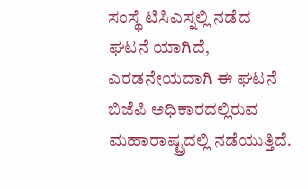ಸಂಸ್ಥೆ ಟಿಸಿಎಸ್ನಲ್ಲಿ ನಡೆದ ಘಟನೆ ಯಾಗಿದೆ, ಎರಡನೇಯದಾಗಿ ಈ ಘಟನೆ ಬಿಜೆಪಿ ಅಧಿಕಾರದಲ್ಲಿರುವ ಮಹಾರಾಷ್ಟ್ರದಲ್ಲಿ ನಡೆಯುತ್ತಿದೆ.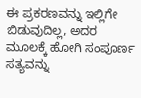ಈ ಪ್ರಕರಣವನ್ನು ಇಲ್ಲಿಗೇ ಬಿಡುವುದಿಲ್ಲ, ಅದರ ಮೂಲಕ್ಕೆ ಹೋಗಿ ಸಂಪೂರ್ಣ ಸತ್ಯವನ್ನು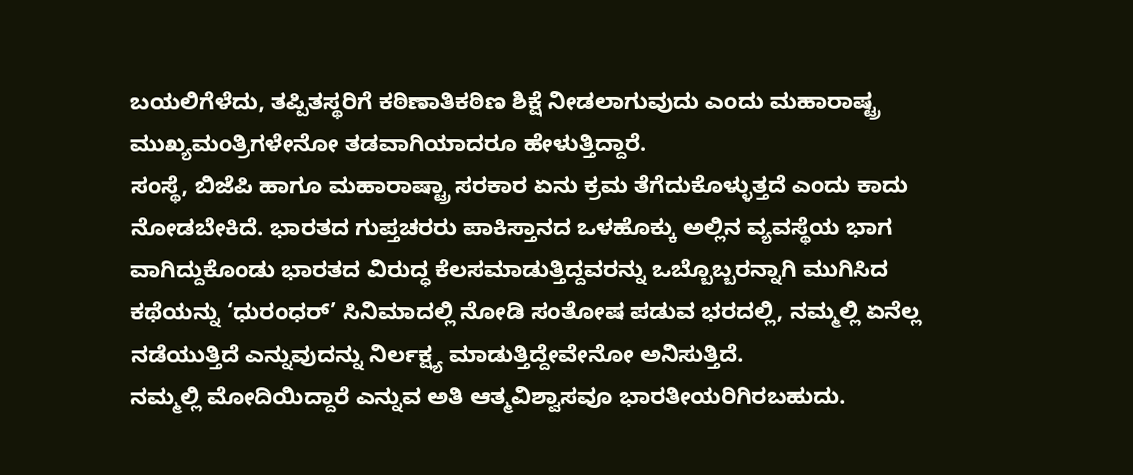ಬಯಲಿಗೆಳೆದು, ತಪ್ಪಿತಸ್ಥರಿಗೆ ಕಠಿಣಾತಿಕಠಿಣ ಶಿಕ್ಷೆ ನೀಡಲಾಗುವುದು ಎಂದು ಮಹಾರಾಷ್ಟ್ರ ಮುಖ್ಯಮಂತ್ರಿಗಳೇನೋ ತಡವಾಗಿಯಾದರೂ ಹೇಳುತ್ತಿದ್ದಾರೆ.
ಸಂಸ್ಥೆ, ಬಿಜೆಪಿ ಹಾಗೂ ಮಹಾರಾಷ್ಟ್ರಾ ಸರಕಾರ ಏನು ಕ್ರಮ ತೆಗೆದುಕೊಳ್ಳುತ್ತದೆ ಎಂದು ಕಾದು ನೋಡಬೇಕಿದೆ. ಭಾರತದ ಗುಪ್ತಚರರು ಪಾಕಿಸ್ತಾನದ ಒಳಹೊಕ್ಕು ಅಲ್ಲಿನ ವ್ಯವಸ್ಥೆಯ ಭಾಗ ವಾಗಿದ್ದುಕೊಂಡು ಭಾರತದ ವಿರುದ್ಧ ಕೆಲಸಮಾಡುತ್ತಿದ್ದವರನ್ನು ಒಬ್ಬೊಬ್ಬರನ್ನಾಗಿ ಮುಗಿಸಿದ ಕಥೆಯನ್ನು ‘ಧುರಂಧರ್’ ಸಿನಿಮಾದಲ್ಲಿ ನೋಡಿ ಸಂತೋಷ ಪಡುವ ಭರದಲ್ಲಿ, ನಮ್ಮಲ್ಲಿ ಏನೆಲ್ಲ ನಡೆಯುತ್ತಿದೆ ಎನ್ನುವುದನ್ನು ನಿರ್ಲಕ್ಷ್ಯ ಮಾಡುತ್ತಿದ್ದೇವೇನೋ ಅನಿಸುತ್ತಿದೆ.
ನಮ್ಮಲ್ಲಿ ಮೋದಿಯಿದ್ದಾರೆ ಎನ್ನುವ ಅತಿ ಆತ್ಮವಿಶ್ವಾಸವೂ ಭಾರತೀಯರಿಗಿರಬಹುದು.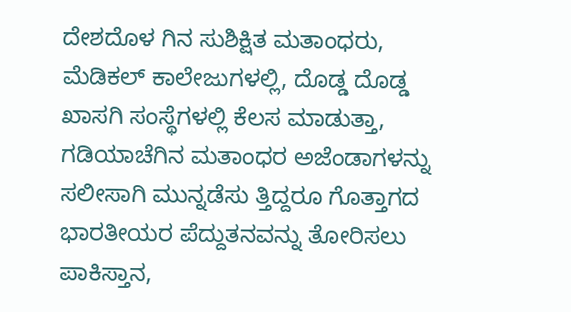ದೇಶದೊಳ ಗಿನ ಸುಶಿಕ್ಷಿತ ಮತಾಂಧರು, ಮೆಡಿಕಲ್ ಕಾಲೇಜುಗಳಲ್ಲಿ, ದೊಡ್ಡ ದೊಡ್ಡ ಖಾಸಗಿ ಸಂಸ್ಥೆಗಳಲ್ಲಿ ಕೆಲಸ ಮಾಡುತ್ತಾ, ಗಡಿಯಾಚೆಗಿನ ಮತಾಂಧರ ಅಜೆಂಡಾಗಳನ್ನು ಸಲೀಸಾಗಿ ಮುನ್ನಡೆಸು ತ್ತಿದ್ದರೂ ಗೊತ್ತಾಗದ ಭಾರತೀಯರ ಪೆದ್ದುತನವನ್ನು ತೋರಿಸಲು ಪಾಕಿಸ್ತಾನ,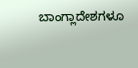ಬಾಂಗ್ಲಾದೇಶಗಳೂ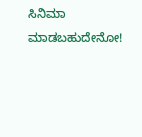ಸಿನಿಮಾ ಮಾಡಬಹುದೇನೋ!